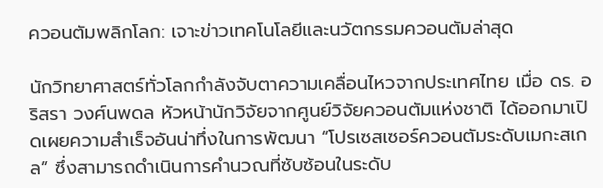ควอนตัมพลิกโลก: เจาะข่าวเทคโนโลยีและนวัตกรรมควอนตัมล่าสุด

นักวิทยาศาสตร์ทั่วโลกกำลังจับตาความเคลื่อนไหวจากประเทศไทย เมื่อ ดร. อริสรา วงศ์นพดล หัวหน้านักวิจัยจากศูนย์วิจัยควอนตัมแห่งชาติ ได้ออกมาเปิดเผยความสำเร็จอันน่าทึ่งในการพัฒนา “โปรเซสเซอร์ควอนตัมระดับเมกะสเกล” ซึ่งสามารถดำเนินการคำนวณที่ซับซ้อนในระดับ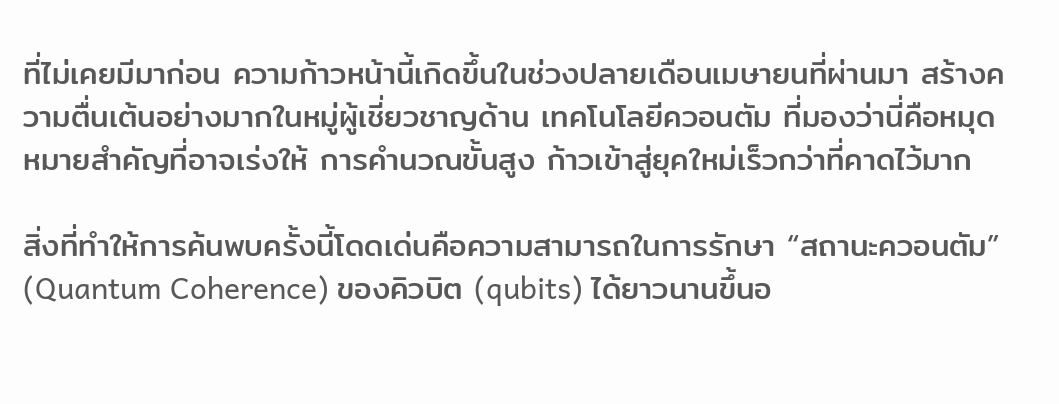ที่ไม่เคยมีมาก่อน ความก้าวหน้านี้เกิดขึ้นในช่วงปลายเดือนเมษายนที่ผ่านมา สร้างความตื่นเต้นอย่างมากในหมู่ผู้เชี่ยวชาญด้าน เทคโนโลยีควอนตัม ที่มองว่านี่คือหมุดหมายสำคัญที่อาจเร่งให้ การคำนวณขั้นสูง ก้าวเข้าสู่ยุคใหม่เร็วกว่าที่คาดไว้มาก

สิ่งที่ทำให้การค้นพบครั้งนี้โดดเด่นคือความสามารถในการรักษา “สถานะควอนตัม” (Quantum Coherence) ของคิวบิต (qubits) ได้ยาวนานขึ้นอ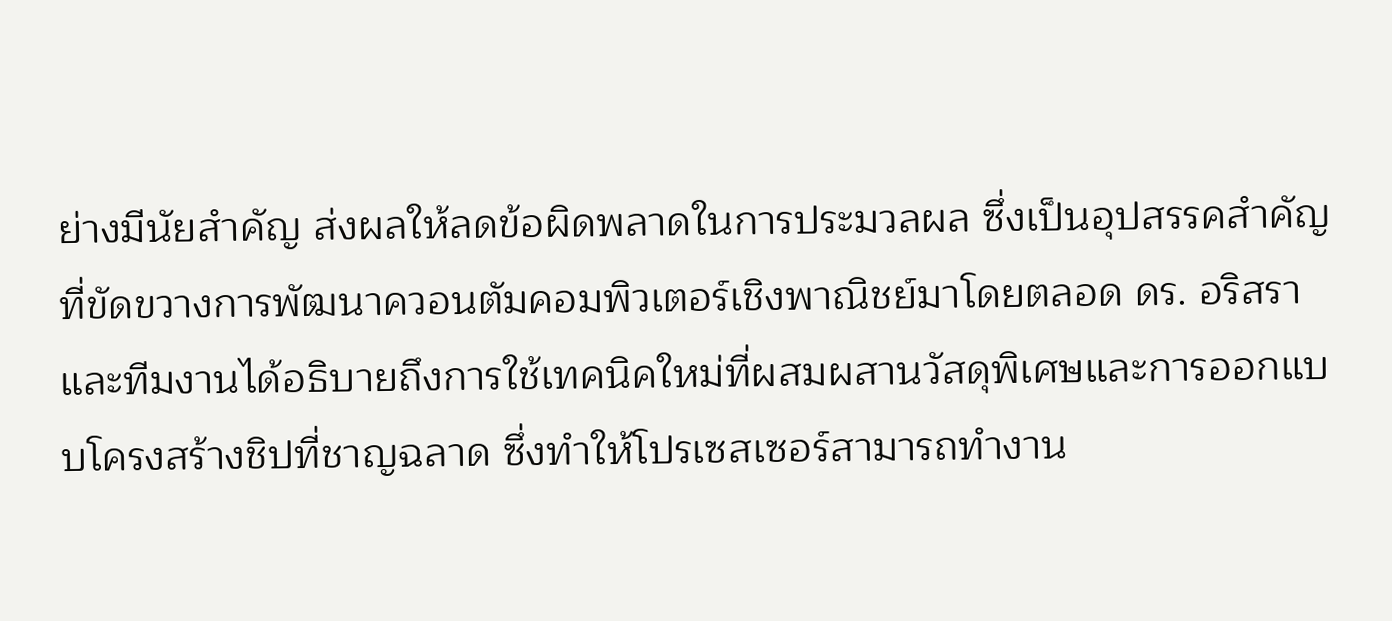ย่างมีนัยสำคัญ ส่งผลให้ลดข้อผิดพลาดในการประมวลผล ซึ่งเป็นอุปสรรคสำคัญที่ขัดขวางการพัฒนาควอนตัมคอมพิวเตอร์เชิงพาณิชย์มาโดยตลอด ดร. อริสราและทีมงานได้อธิบายถึงการใช้เทคนิคใหม่ที่ผสมผสานวัสดุพิเศษและการออกแบบโครงสร้างชิปที่ชาญฉลาด ซึ่งทำให้โปรเซสเซอร์สามารถทำงาน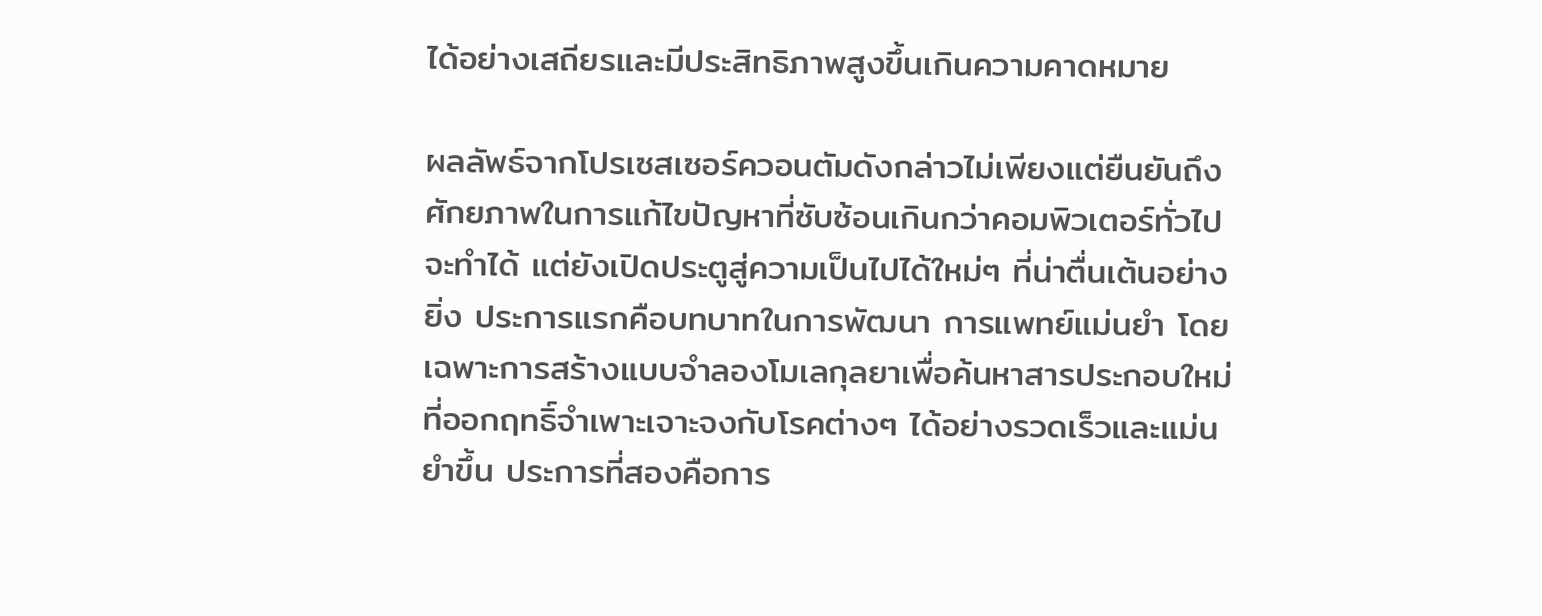ได้อย่างเสถียรและมีประสิทธิภาพสูงขึ้นเกินความคาดหมาย

ผลลัพธ์จากโปรเซสเซอร์ควอนตัมดังกล่าวไม่เพียงแต่ยืนยันถึงศักยภาพในการแก้ไขปัญหาที่ซับซ้อนเกินกว่าคอมพิวเตอร์ทั่วไปจะทำได้ แต่ยังเปิดประตูสู่ความเป็นไปได้ใหม่ๆ ที่น่าตื่นเต้นอย่างยิ่ง ประการแรกคือบทบาทในการพัฒนา การแพทย์แม่นยำ โดยเฉพาะการสร้างแบบจำลองโมเลกุลยาเพื่อค้นหาสารประกอบใหม่ที่ออกฤทธิ์จำเพาะเจาะจงกับโรคต่างๆ ได้อย่างรวดเร็วและแม่นยำขึ้น ประการที่สองคือการ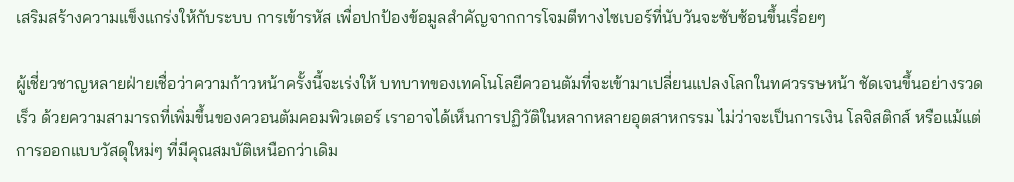เสริมสร้างความแข็งแกร่งให้กับระบบ การเข้ารหัส เพื่อปกป้องข้อมูลสำคัญจากการโจมตีทางไซเบอร์ที่นับวันจะซับซ้อนขึ้นเรื่อยๆ

ผู้เชี่ยวชาญหลายฝ่ายเชื่อว่าความก้าวหน้าครั้งนี้จะเร่งให้ บทบาทของเทคโนโลยีควอนตัมที่จะเข้ามาเปลี่ยนแปลงโลกในทศวรรษหน้า ชัดเจนขึ้นอย่างรวดเร็ว ด้วยความสามารถที่เพิ่มขึ้นของควอนตัมคอมพิวเตอร์ เราอาจได้เห็นการปฏิวัติในหลากหลายอุตสาหกรรม ไม่ว่าจะเป็นการเงิน โลจิสติกส์ หรือแม้แต่การออกแบบวัสดุใหม่ๆ ที่มีคุณสมบัติเหนือกว่าเดิม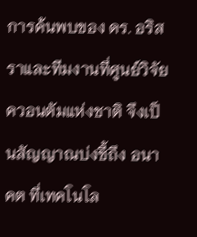การค้นพบของ ดร. อริสราและทีมงานที่ศูนย์วิจัยควอนตัมแห่งชาติ จึงเป็นสัญญาณบ่งชี้ถึง อนาคต ที่เทคโนโล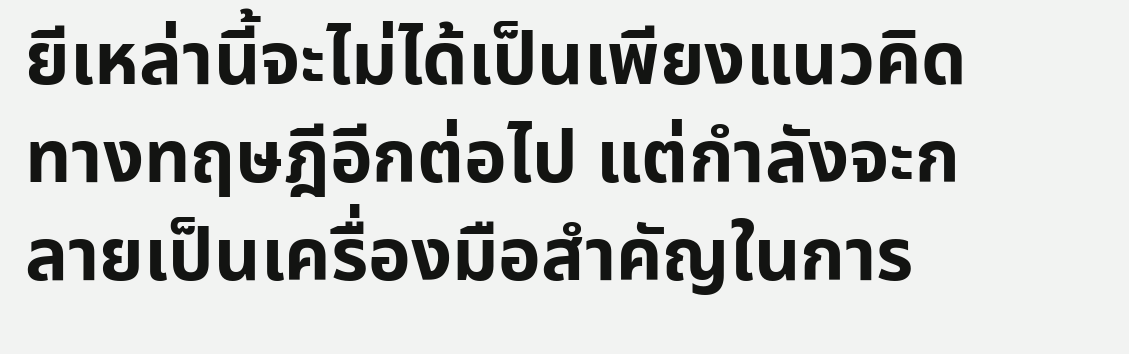ยีเหล่านี้จะไม่ได้เป็นเพียงแนวคิดทางทฤษฎีอีกต่อไป แต่กำลังจะกลายเป็นเครื่องมือสำคัญในการ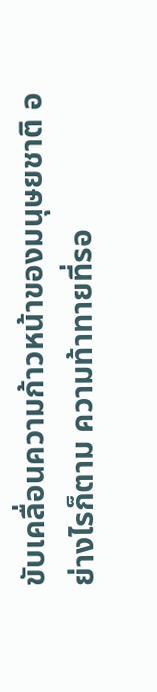ขับเคลื่อนความก้าวหน้าของมนุษยชาติ อย่างไรก็ตาม ความท้าทายที่รอ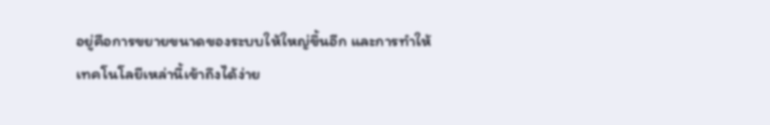อยู่คือการขยายขนาดของระบบให้ใหญ่ขึ้นอีก และการทำให้เทคโนโลยีเหล่านี้เข้าถึงได้ง่าย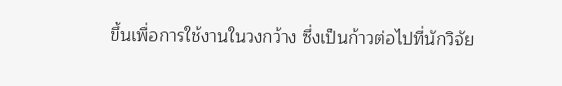ขึ้นเพื่อการใช้งานในวงกว้าง ซึ่งเป็นก้าวต่อไปที่นักวิจัย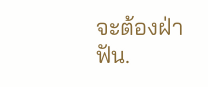จะต้องฝ่าฟัน.